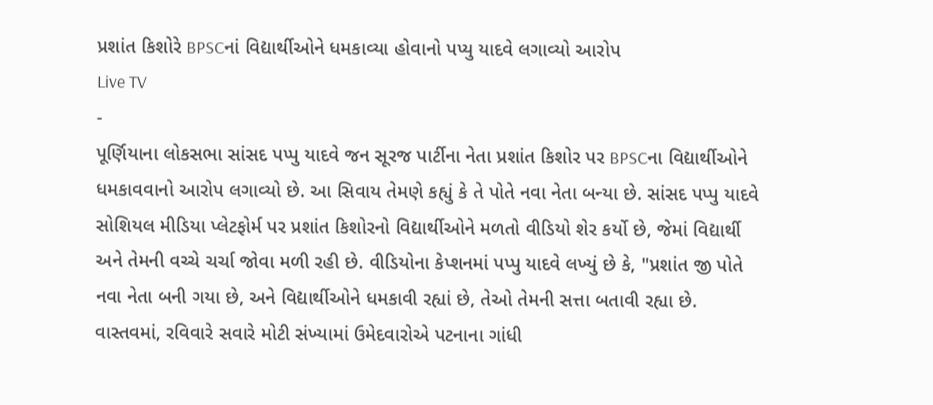પ્રશાંત કિશોરે BPSCનાં વિદ્યાર્થીઓને ધમકાવ્યા હોવાનો પપ્યુ યાદવે લગાવ્યો આરોપ
Live TV
-
પૂર્ણિયાના લોકસભા સાંસદ પપ્પુ યાદવે જન સૂરજ પાર્ટીના નેતા પ્રશાંત કિશોર પર BPSCના વિદ્યાર્થીઓને ધમકાવવાનો આરોપ લગાવ્યો છે. આ સિવાય તેમણે કહ્યું કે તે પોતે નવા નેતા બન્યા છે. સાંસદ પપ્પુ યાદવે સોશિયલ મીડિયા પ્લેટફોર્મ પર પ્રશાંત કિશોરનો વિદ્યાર્થીઓને મળતો વીડિયો શેર કર્યો છે, જેમાં વિદ્યાર્થી અને તેમની વચ્ચે ચર્ચા જોવા મળી રહી છે. વીડિયોના કેપ્શનમાં પપ્પુ યાદવે લખ્યું છે કે, "પ્રશાંત જી પોતે નવા નેતા બની ગયા છે, અને વિદ્યાર્થીઓને ધમકાવી રહ્યાં છે, તેઓ તેમની સત્તા બતાવી રહ્યા છે.
વાસ્તવમાં, રવિવારે સવારે મોટી સંખ્યામાં ઉમેદવારોએ પટનાના ગાંધી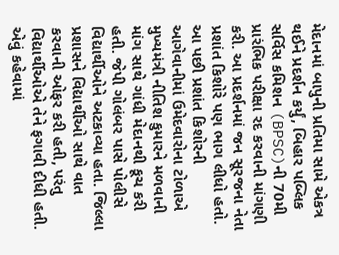મેદાનમાં બાપુની પ્રતિમા સામે એકત્ર થઈને પ્રદર્શન કર્યું, બિહાર પબ્લિક સર્વિસ કમિશન (BPSC)ની 70મી પ્રારંભિક પરીક્ષા રદ કરવાની માંગણી કરી. આ પ્રદર્શનમાં જન સૂરજના નેતા પ્રશાંત કિશોરે પણ ભાગ લીધો હતો. આ પછી પ્રશાંત કિશોરની આગેવાનીમાં ઉમેદવારોના ટોળાએ મુખ્યમંત્રી નીતિશ કુમારને મળવાની માંગ સાથે ગાંધી મેદાનથી કૂચ કરી હતી. જેપી ગોલંબર પાસે પોલીસે વિદ્યાર્થીઓને અટકાવ્યા હતા. જિલ્લા પ્રશાસને વિદ્યાર્થીઓ સાથે વાત કરવાની ઓફર કરી હતી, પરંતુ વિદ્યાર્થીઓએ તેને ફગાવી દીધી હતી.
એવું કહેવામાં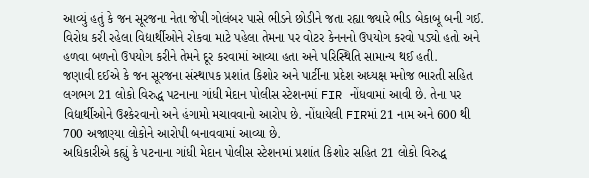આવ્યું હતું કે જન સૂરજના નેતા જેપી ગોલંબર પાસે ભીડને છોડીને જતા રહ્યા જ્યારે ભીડ બેકાબૂ બની ગઈ. વિરોધ કરી રહેલા વિદ્યાર્થીઓને રોકવા માટે પહેલા તેમના પર વોટર કેનનનો ઉપયોગ કરવો પડ્યો હતો અને હળવા બળનો ઉપયોગ કરીને તેમને દૂર કરવામાં આવ્યા હતા અને પરિસ્થિતિ સામાન્ય થઈ હતી.
જણાવી દઈએ કે જન સૂરજના સંસ્થાપક પ્રશાંત કિશોર અને પાર્ટીના પ્રદેશ અધ્યક્ષ મનોજ ભારતી સહિત લગભગ 21 લોકો વિરુદ્ધ પટનાના ગાંધી મેદાન પોલીસ સ્ટેશનમાં FIR નોંધવામાં આવી છે. તેના પર વિદ્યાર્થીઓને ઉશ્કેરવાનો અને હંગામો મચાવવાનો આરોપ છે. નોંધાયેલી FIRમાં 21 નામ અને 600 થી 700 અજાણ્યા લોકોને આરોપી બનાવવામાં આવ્યા છે.
અધિકારીએ કહ્યું કે પટનાના ગાંધી મેદાન પોલીસ સ્ટેશનમાં પ્રશાંત કિશોર સહિત 21 લોકો વિરુદ્ધ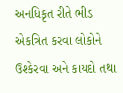અનધિકૃત રીતે ભીડ એકત્રિત કરવા લોકોને ઉશ્કેરવા અને કાયદો તથા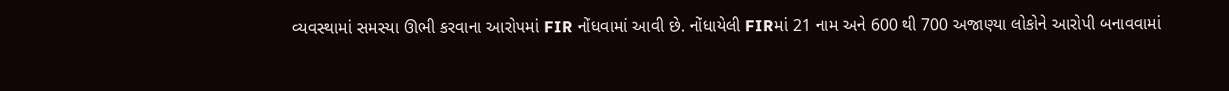વ્યવસ્થામાં સમસ્યા ઊભી કરવાના આરોપમાં FIR નોંધવામાં આવી છે. નોંધાયેલી FIRમાં 21 નામ અને 600 થી 700 અજાણ્યા લોકોને આરોપી બનાવવામાં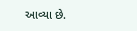આવ્યા છે.